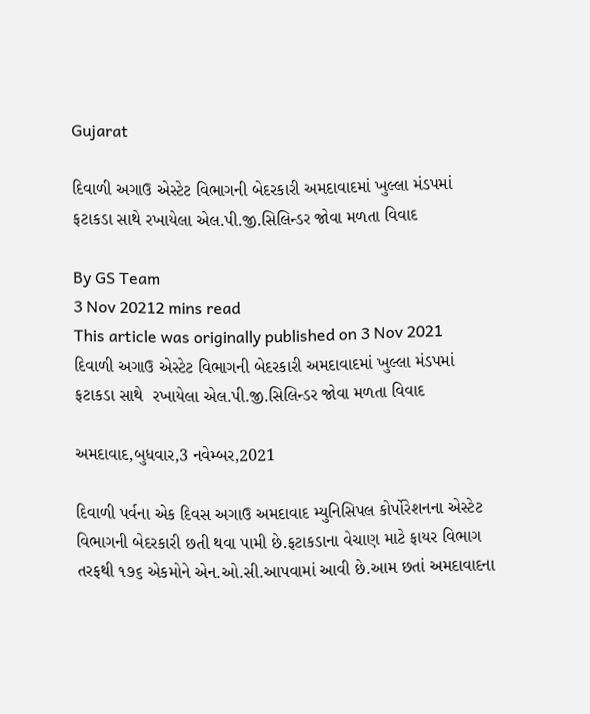Gujarat

દિવાળી અગાઉ એસ્ટેટ વિભાગની બેદરકારી અમદાવાદમાં ખુલ્લા મંડપમાં ફટાકડા સાથે રખાયેલા એલ.પી.જી.સિલિન્ડર જોવા મળતા વિવાદ

By GS Team
3 Nov 20212 mins read
This article was originally published on 3 Nov 2021
દિવાળી અગાઉ એસ્ટેટ વિભાગની બેદરકારી અમદાવાદમાં ખુલ્લા મંડપમાં ફટાકડા સાથે  રખાયેલા એલ.પી.જી.સિલિન્ડર જોવા મળતા વિવાદ

અમદાવાદ,બુધવાર,3 નવેમ્બર,2021

દિવાળી પર્વના એક દિવસ અગાઉ અમદાવાદ મ્યુનિસિપલ કોર્પોરેશનના એસ્ટેટ વિભાગની બેદરકારી છતી થવા પામી છે.ફટાકડાના વેચાણ માટે ફાયર વિભાગ તરફથી ૧૭૬ એકમોને એન.ઓ.સી.આપવામાં આવી છે.આમ છતાં અમદાવાદના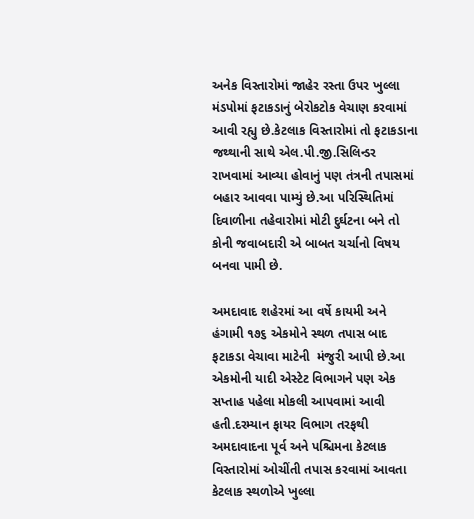અનેક વિસ્તારોમાં જાહેર રસ્તા ઉપર ખુલ્લા મંડપોમાં ફટાકડાનું બેરોકટોક વેચાણ કરવામાં આવી રહ્યુ છે.કેટલાક વિસ્તારોમાં તો ફટાકડાના જથ્થાની સાથે એલ.પી.જી.સિલિન્ડર રાખવામાં આવ્યા હોવાનું પણ તંત્રની તપાસમાં બહાર આવવા પામ્યું છે.આ પરિસ્થિતિમાં દિવાળીના તહેવારોમાં મોટી દુર્ઘટના બને તો કોની જવાબદારી એ બાબત ચર્ચાનો વિષય બનવા પામી છે.

અમદાવાદ શહેરમાં આ વર્ષે કાયમી અને હંગામી ૧૭૬ એકમોને સ્થળ તપાસ બાદ ફટાકડા વેચાવા માટેની  મંજુરી આપી છે.આ એકમોની યાદી એસ્ટેટ વિભાગને પણ એક સપ્તાહ પહેલા મોકલી આપવામાં આવી હતી.દરમ્યાન ફાયર વિભાગ તરફથી અમદાવાદના પૂર્વ અને પશ્ચિમના કેટલાક વિસ્તારોમાં ઓચીંતી તપાસ કરવામાં આવતા કેટલાક સ્થળોએ ખુલ્લા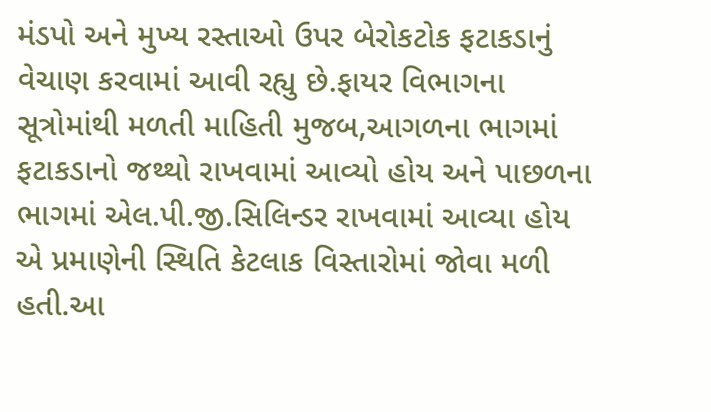મંડપો અને મુખ્ય રસ્તાઓ ઉપર બેરોકટોક ફટાકડાનું વેચાણ કરવામાં આવી રહ્યુ છે.ફાયર વિભાગના સૂત્રોમાંથી મળતી માહિતી મુજબ,આગળના ભાગમાં ફટાકડાનો જથ્થો રાખવામાં આવ્યો હોય અને પાછળના ભાગમાં એલ.પી.જી.સિલિન્ડર રાખવામાં આવ્યા હોય એ પ્રમાણેની સ્થિતિ કેટલાક વિસ્તારોમાં જોવા મળી હતી.આ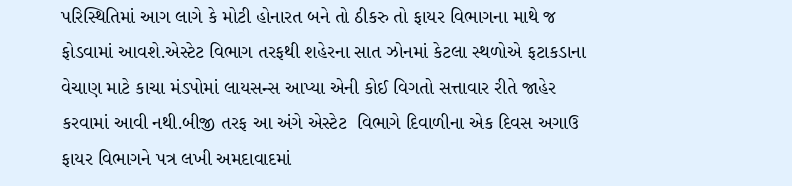પરિસ્થિતિમાં આગ લાગે કે મોટી હોનારત બને તો ઠીકરુ તો ફાયર વિભાગના માથે જ ફોડવામાં આવશે.એસ્ટેટ વિભાગ તરફથી શહેરના સાત ઝોનમાં કેટલા સ્થળોએ ફટાકડાના વેચાણ માટે કાચા મંડપોમાં લાયસન્સ આપ્યા એની કોઈ વિગતો સત્તાવાર રીતે જાહેર કરવામાં આવી નથી.બીજી તરફ આ અંગે એસ્ટેટ  વિભાગે દિવાળીના એક દિવસ અગાઉ ફાયર વિભાગને પત્ર લખી અમદાવાદમાં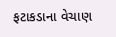ફટાકડાના વેચાણ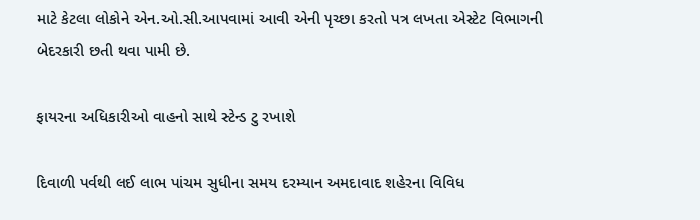માટે કેટલા લોકોને એન.ઓ.સી.આપવામાં આવી એની પૃચ્છા કરતો પત્ર લખતા એસ્ટેટ વિભાગની બેદરકારી છતી થવા પામી છે.

ફાયરના અધિકારીઓ વાહનો સાથે સ્ટેન્ડ ટુ રખાશે

દિવાળી પર્વથી લઈ લાભ પાંચમ સુધીના સમય દરમ્યાન અમદાવાદ શહેરના વિવિધ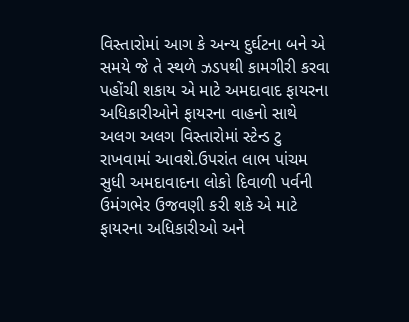વિસ્તારોમાં આગ કે અન્ય દુર્ઘટના બને એ સમયે જે તે સ્થળે ઝડપથી કામગીરી કરવા પહોંચી શકાય એ માટે અમદાવાદ ફાયરના અધિકારીઓને ફાયરના વાહનો સાથે અલગ અલગ વિસ્તારોમાં સ્ટેન્ડ ટુ રાખવામાં આવશે.ઉપરાંત લાભ પાંચમ સુધી અમદાવાદના લોકો દિવાળી પર્વની ઉમંગભેર ઉજવણી કરી શકે એ માટે ફાયરના અધિકારીઓ અને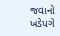જવાનો ખડેપગે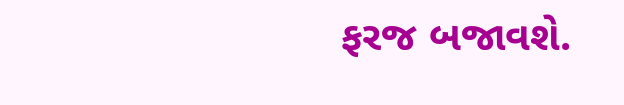ફરજ બજાવશે.